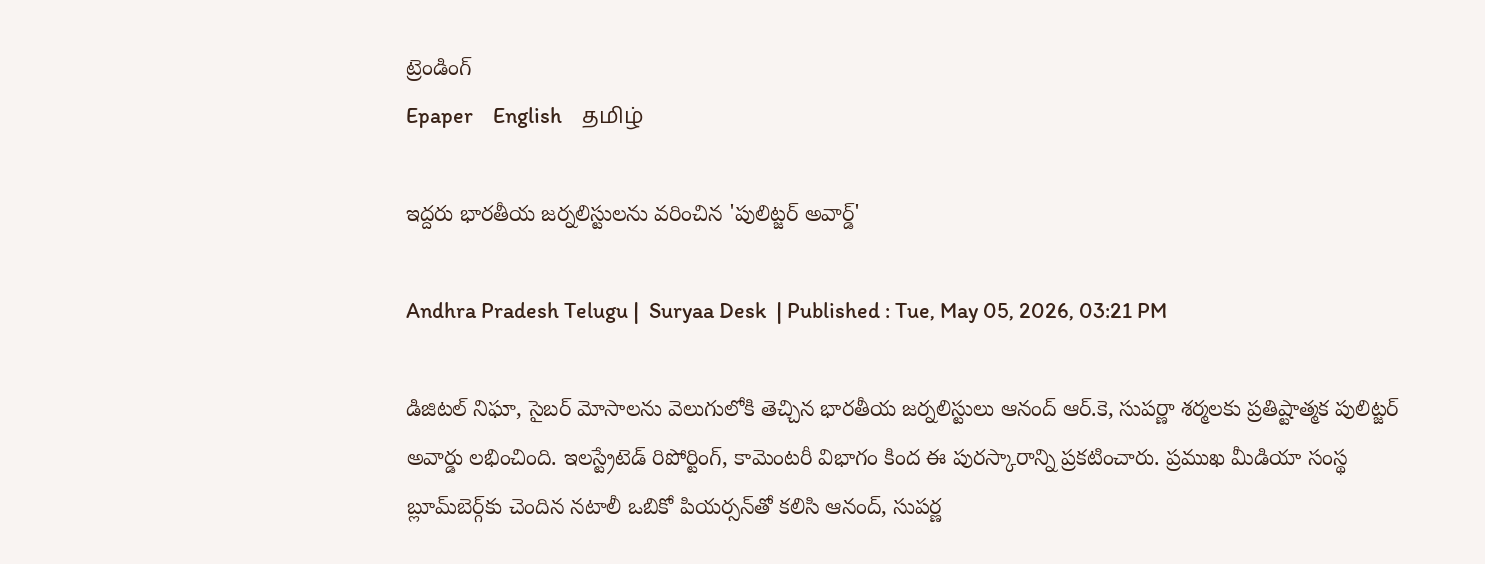ట్రెండింగ్
Epaper    English    தமிழ்

ఇద్దరు భారతీయ జర్నలిస్టులను వరించిన 'పులిట్జర్ అవార్డ్'

Andhra Pradesh Telugu |  Suryaa Desk  | Published : Tue, May 05, 2026, 03:21 PM

డిజిటల్ నిఘా, సైబర్ మోసాలను వెలుగులోకి తెచ్చిన భారతీయ జర్నలిస్టులు ఆనంద్ ఆర్.కె, సుపర్ణా శర్మలకు ప్రతిష్టాత్మక పులిట్జర్ అవార్డు లభించింది. ఇలస్ట్రేటెడ్‌ రిపోర్టింగ్‌, కామెంటరీ విభాగం కింద ఈ పురస్కారాన్ని ప్రకటించారు. ప్రముఖ మీడియా సంస్థ బ్లూమ్‌బెర్గ్‌కు చెందిన నటాలీ ఒబికో పియర్సన్‌తో కలిసి ఆనంద్‌, సుపర్ణ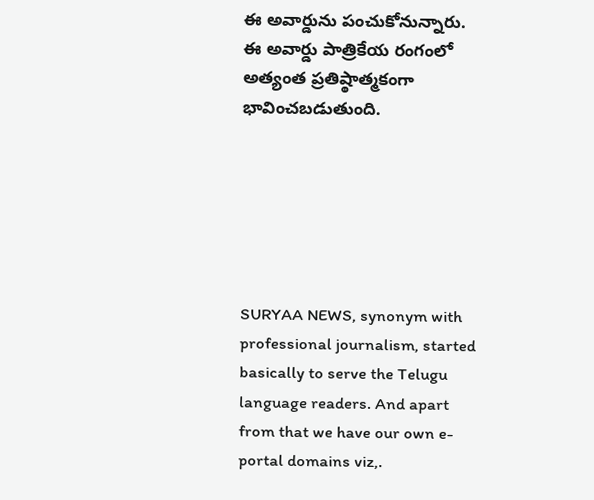ఈ అవార్డును పంచుకోనున్నారు. ఈ అవార్డు పాత్రికేయ రంగంలో అత్యంత ప్రతిష్ఠాత్మకంగా భావించబడుతుంది.






SURYAA NEWS, synonym with professional journalism, started basically to serve the Telugu language readers. And apart from that we have our own e-portal domains viz,.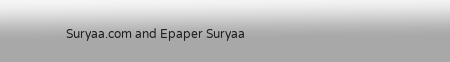Suryaa.com and Epaper Suryaa